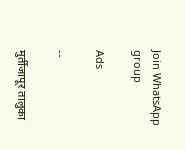Join WhatsApp group

Ads

--

मुर्तीजापूर तालुका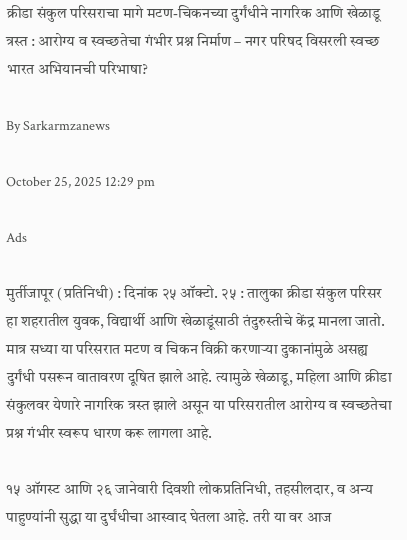क्रीडा संकुल परिसराचा मागे मटण-चिकनच्या दुर्गंधीने नागरिक आणि खेळाडू त्रस्त : आरोग्य व स्वच्छतेचा गंभीर प्रश्न निर्माण – नगर परिषद विसरली स्वच्छ भारत अभियानची परिभाषा?

By Sarkarmzanews

October 25, 2025 12:29 pm

Ads

मुर्तीजापूर (प्रतिनिधी) : दिनांक २५ ऑक्टो. २५ : तालुका क्रीडा संकुल परिसर हा शहरातील युवक, विद्यार्थी आणि खेळाडूंसाठी तंदुरुस्तीचे केंद्र मानला जातो. मात्र सध्या या परिसरात मटण व चिकन विक्री करणाऱ्या दुकानांमुळे असह्य दुर्गंधी पसरून वातावरण दूषित झाले आहे. त्यामुळे खेळाडू, महिला आणि क्रीडा संकुलवर येणारे नागरिक त्रस्त झाले असून या परिसरातील आरोग्य व स्वच्छतेचा प्रश्न गंभीर स्वरूप धारण करू लागला आहे.

१५ ऑगस्ट आणि २६ जानेवारी दिवशी लोकप्रतिनिधी, तहसीलदार, व अन्य पाहुण्यांनी सुद्धा या दुर्घंधीचा आस्वाद घेतला आहे. तरी या वर आज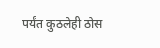पर्यंत कुठलेही ठोस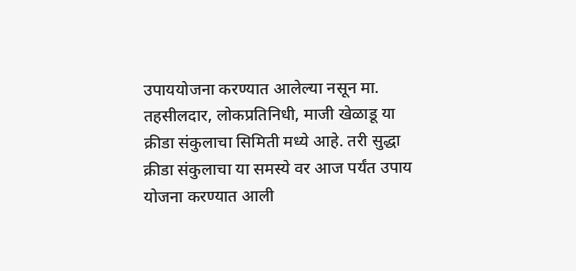उपाययोजना करण्यात आलेल्या नसून मा. तहसीलदार, लोकप्रतिनिधी, माजी खेळाडू या क्रीडा संकुलाचा सिमिती मध्ये आहे. तरी सुद्धा क्रीडा संकुलाचा या समस्ये वर आज पर्यंत उपाय योजना करण्यात आली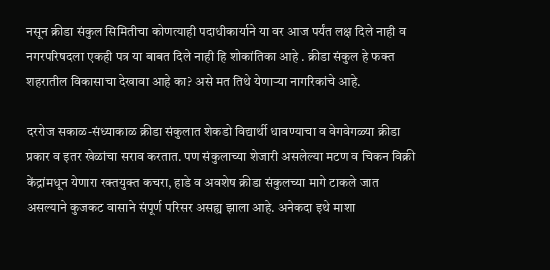नसून क्रीडा संकुल सिमितीचा कोणत्याही पदाधीकार्याने या वर आज पर्यंत लक्ष दिले नाही व नगरपरिषदला एकही पत्र या बाबत दिले नाही हि शोकांतिका आहे . क्रीडा संकुल हे फक्त शहरातील विकासाचा देखावा आहे का? असे मत तिथे येणाऱ्या नागरिकांचे आहे.

दररोज सकाळ-संध्याकाळ क्रीडा संकुलात शेकडो विद्यार्थी धावण्याचा व वेगवेगळ्या क्रीडा प्रकार व इतर खेळांचा सराव करतात. पण संकुलाच्या शेजारी असलेल्या मटण व चिकन विक्री केंद्रांमधून येणारा रक्तयुक्त कचरा, हाडे व अवशेष क्रीडा संकुलच्या मागे टाकले जात असल्याने कुजकट वासाने संपूर्ण परिसर असह्य झाला आहे. अनेकदा इथे माशा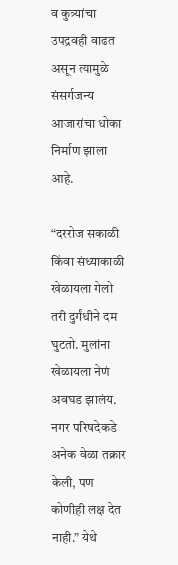व कुत्र्यांचा उपद्रवही वाढत असून त्यामुळे संसर्गजन्य आजारांचा धोका निर्माण झाला आहे.

“दररोज सकाळी किंवा संध्याकाळी खेळायला गेलो तरी दुर्गंधीने दम घुटतो. मुलांना खेळायला नेणं अवघड झालंय. नगर परिषदेकडे अनेक वेळा तक्रार केली, पण कोणीही लक्ष देत नाही.” येथे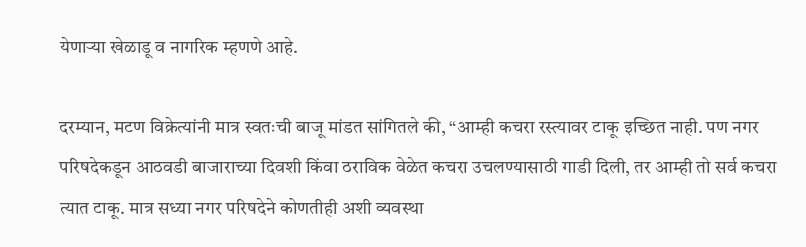येणाऱ्या खेळाडू व नागरिक म्हणणे आहे.

दरम्यान, मटण विक्रेत्यांनी मात्र स्वतःची बाजू मांडत सांगितले की, “आम्ही कचरा रस्त्यावर टाकू इच्छित नाही. पण नगर परिषदेकडून आठवडी बाजाराच्या दिवशी किंवा ठराविक वेळेत कचरा उचलण्यासाठी गाडी दिली, तर आम्ही तो सर्व कचरा त्यात टाकू. मात्र सध्या नगर परिषदेने कोणतीही अशी व्यवस्था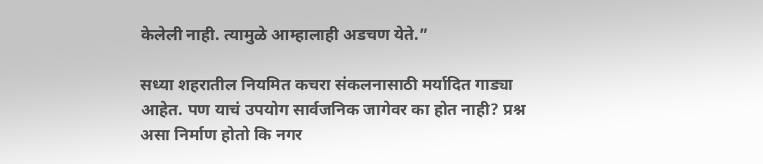केलेली नाही. त्यामुळे आम्हालाही अडचण येते.”

सध्या शहरातील नियमित कचरा संकलनासाठी मर्यादित गाड्या आहेत. पण याचं उपयोग सार्वजनिक जागेवर का होत नाही? प्रश्न असा निर्माण होतो कि नगर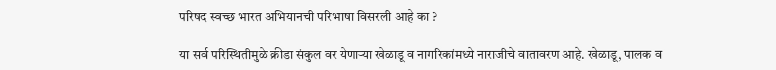परिषद स्वच्छ भारत अभियानची परिभाषा विसरली आहे का ?

या सर्व परिस्थितीमुळे क्रीडा संकुल वर येणाऱ्या खेळाडू व नागरिकांमध्ये नाराजीचे वातावरण आहे. खेळाडू, पालक व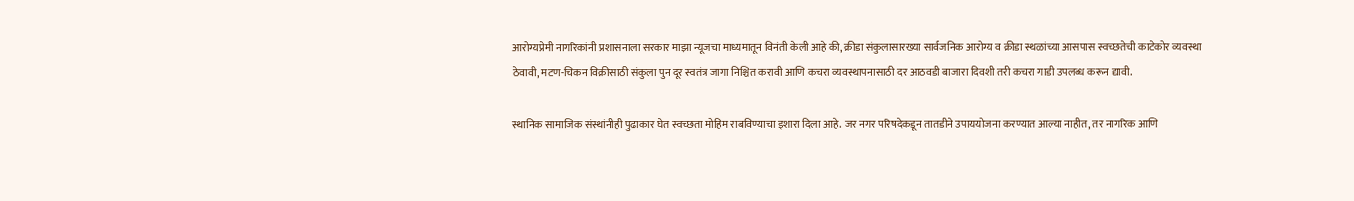आरोग्यप्रेमी नागरिकांनी प्रशासनाला सरकार माझा न्यूजचा माध्यमातून विनंती केली आहे की, क्रीडा संकुलासारख्या सार्वजनिक आरोग्य व क्रीडा स्थळांच्या आसपास स्वच्छतेची काटेकोर व्यवस्था ठेवावी, मटण-चिकन विक्रीसाठी संकुला पुन दूर स्वतंत्र जागा निश्चित करावी आणि कचरा व्यवस्थापनासाठी दर आठवडी बाजारा दिवशी तरी कचरा गाडी उपलब्ध करून द्यावी.

स्थानिक सामाजिक संस्थांनीही पुढाकार घेत स्वच्छता मोहिम राबविण्याचा इशारा दिला आहे. जर नगर परिषदेकडून तातडीने उपाययोजना करण्यात आल्या नाहीत, तर नागरिक आणि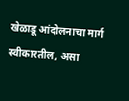खेळाडू आंदोलनाचा मार्ग स्वीकारतील, असा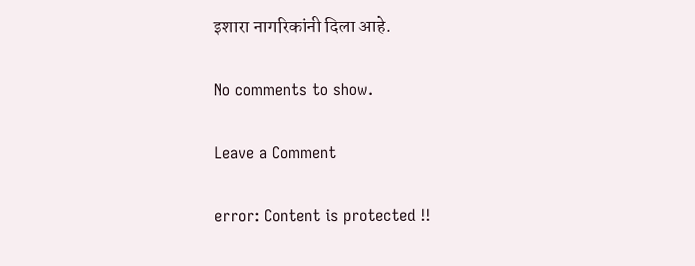इशारा नागरिकांनी दिला आहे.

No comments to show.

Leave a Comment

error: Content is protected !!